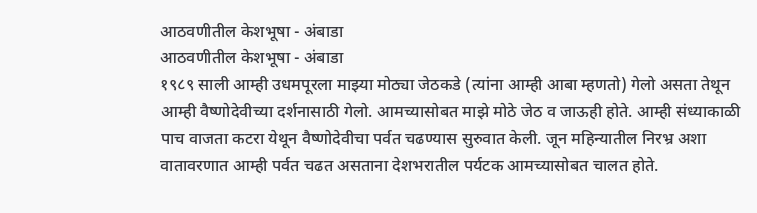आठवणीतील केशभूषा - अंबाडा
आठवणीतील केशभूषा - अंबाडा
१९८९ साली आम्ही उधमपूरला माझ्या मोठ्या जेठकडे (त्यांना आम्ही आबा म्हणतो) गेलो असता तेथून आम्ही वैष्णोदेवीच्या दर्शनासाठी गेलो. आमच्यासोबत माझे मोठे जेठ व जाऊही होते. आम्ही संध्याकाळी पाच वाजता कटरा येथून वैष्णोदेवीचा पर्वत चढण्यास सुरुवात केली. जून महिन्यातील निरभ्र अशा वातावरणात आम्ही पर्वत चढत असताना देशभरातील पर्यटक आमच्यासोबत चालत होते.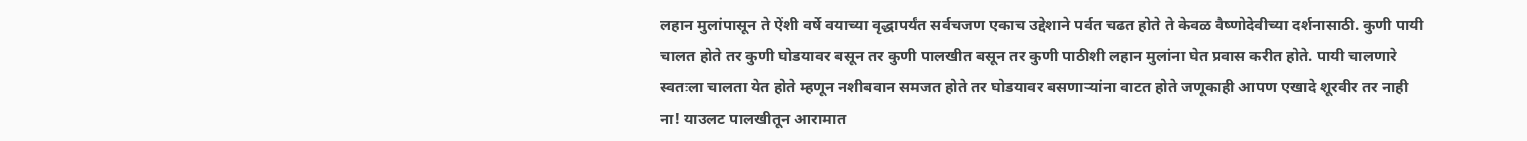लहान मुलांपासून ते ऐंशी वर्षे वयाच्या वृद्धापर्यंत सर्वचजण एकाच उद्देशाने पर्वत चढत होते ते केवळ वैष्णोदेवीच्या दर्शनासाठी. कुणी पायी चालत होते तर कुणी घोडयावर बसून तर कुणी पालखीत बसून तर कुणी पाठीशी लहान मुलांना घेत प्रवास करीत होते. पायी चालणारे स्वतःला चालता येत होते म्हणून नशीबवान समजत होते तर घोडयावर बसणाऱ्यांना वाटत होते जणूकाही आपण एखादे शूरवीर तर नाही ना! याउलट पालखीतून आरामात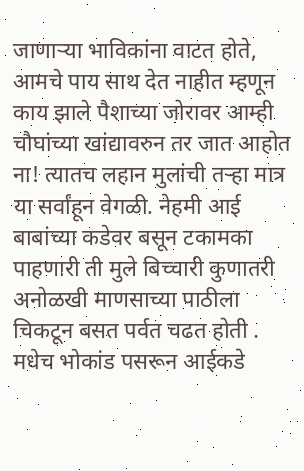जाणाऱ्या भाविकांना वाटत होते, आमचे पाय साथ देत नाहीत म्हणून काय झाले पैशाच्या जोरावर आम्ही चौघांच्या खांद्यावरुन तर जात आहोत ना! त्यातच लहान मुलांची तऱ्हा मात्र या सर्वांहून वेगळी. नेहमी आई बाबांच्या कडेवर बसून टकामका पाहणारी ती मुले बिच्चारी कुणातरी अनोळखी माणसाच्या पाठीला चिकटून बसत पर्वत चढत होती . मधेच भोकांड पसरून आईकडे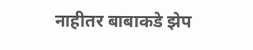नाहीतर बाबाकडे झेप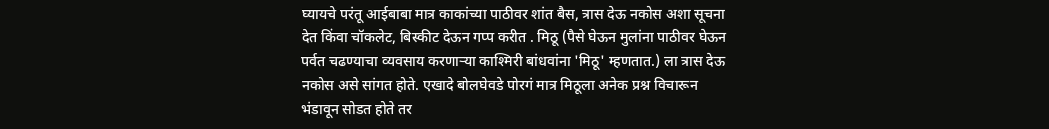घ्यायचे परंतू आईबाबा मात्र काकांच्या पाठीवर शांत बैस, त्रास देऊ नकोस अशा सूचना देत किंवा चॉकलेट, बिस्कीट देऊन गप्प करीत . मिठू (पैसे घेऊन मुलांना पाठीवर घेऊन पर्वत चढण्याचा व्यवसाय करणाऱ्या काश्मिरी बांधवांना 'मिठू' म्हणतात.) ला त्रास देऊ नकोस असे सांगत होते. एखादे बोलघेवडे पोरगं मात्र मिठूला अनेक प्रश्न विचारून भंडावून सोडत होते तर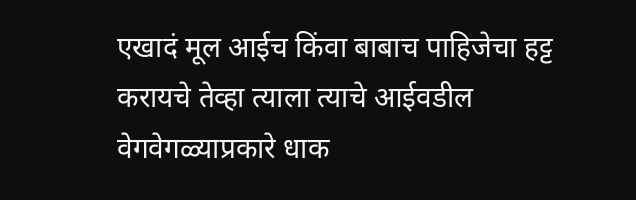एखादं मूल आईच किंवा बाबाच पाहिजेचा हट्ट करायचे तेव्हा त्याला त्याचे आईवडील वेगवेगळ्याप्रकारे धाक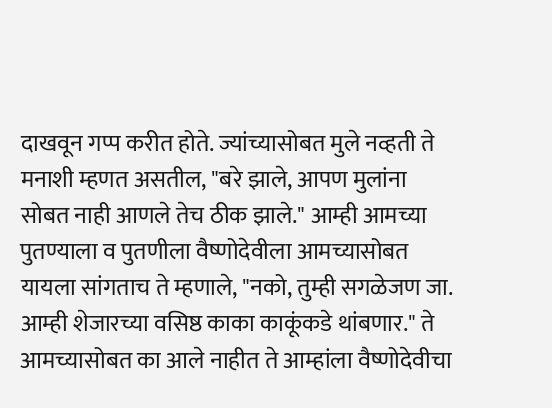दाखवून गप्प करीत होते. ज्यांच्यासोबत मुले नव्हती ते मनाशी म्हणत असतील, "बरे झाले, आपण मुलांना सोबत नाही आणले तेच ठीक झाले." आम्ही आमच्या पुतण्याला व पुतणीला वैष्णोदेवीला आमच्यासोबत यायला सांगताच ते म्हणाले, "नको, तुम्ही सगळेजण जा. आम्ही शेजारच्या वसिष्ठ काका काकूंकडे थांबणार." ते आमच्यासोबत का आले नाहीत ते आम्हांला वैष्णोदेवीचा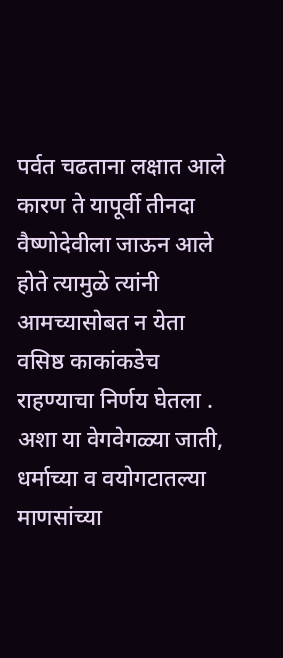पर्वत चढताना लक्षात आले कारण ते यापूर्वी तीनदा वैष्णोदेवीला जाऊन आले होते त्यामुळे त्यांनी आमच्यासोबत न येता वसिष्ठ काकांकडेच राहण्याचा निर्णय घेतला . अशा या वेगवेगळ्या जाती, धर्माच्या व वयोगटातल्या माणसांच्या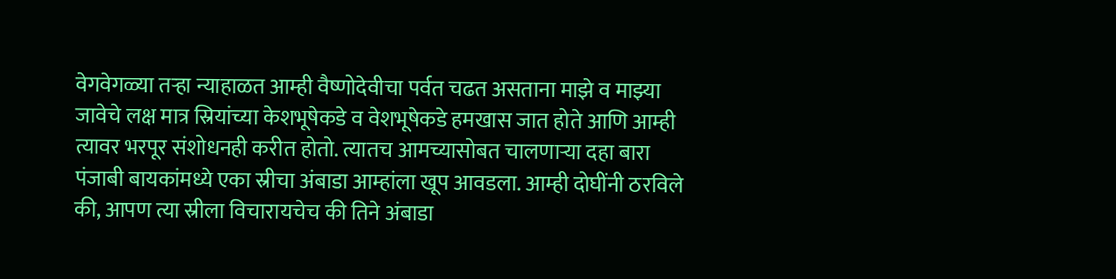वेगवेगळ्या तऱ्हा न्याहाळत आम्ही वैष्णोदेवीचा पर्वत चढत असताना माझे व माझ्या जावेचे लक्ष मात्र स्रियांच्या केशभूषेकडे व वेशभूषेकडे हमखास जात होते आणि आम्ही त्यावर भरपूर संशोधनही करीत होतो. त्यातच आमच्यासोबत चालणाऱ्या दहा बारा पंजाबी बायकांमध्ये एका स्रीचा अंबाडा आम्हांला खूप आवडला. आम्ही दोघींनी ठरविले की, आपण त्या स्रीला विचारायचेच की तिने अंबाडा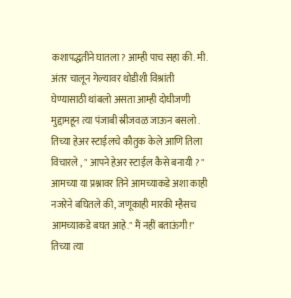कशापद्धतीने घातला? आम्ही पाच सहा की. मी. अंतर चालून गेल्यावर थोडीशी विश्रांती घेण्यासाठी थांबलो असता आम्ही दोघीजणी मुद्दामहून त्या पंजाबी स्रीजवळ जाऊन बसलो . तिच्या हेअर स्टाईलचे कौतुक केले आणि तिला विचारले , " आपने हेअर स्टाईल कैसे बनायी ? " आमच्या या प्रश्नावर तिने आमच्याकडे अशा काही नजरेने बघितले की, जणूकाही मारकी म्हैसच आमच्याकडे बघत आहे." मैं नहीं बताऊंगी!" तिच्या त्या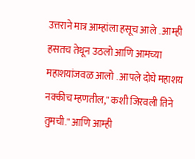उत्तराने मात्र आम्हांला हसूच आले . आम्ही हसतच तेथून उठलो आणि आमच्या महाशयांजवळ आलो . आपले दोघे महाशय नक्कीच म्हणतील," कशी जिरवली तिने तुमची." आणि आम्ही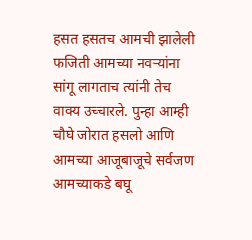हसत हसतच आमची झालेली फजिती आमच्या नवऱ्यांना सांगू लागताच त्यांनी तेच वाक्य उच्चारले. पुन्हा आम्ही चौघे जोरात हसलो आणि आमच्या आजूबाजूचे सर्वजण आमच्याकडे बघू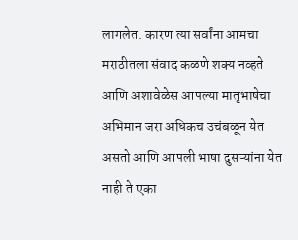लागलेत. कारण त्या सर्वांना आमचा मराठीतला संवाद कळणे शक्य नव्हते आणि अशावेळेस आपल्या मातृभाषेचा अभिमान जरा अधिकच उचंबळून येत असतो आणि आपली भाषा दुसऱ्यांना येत नाही ते एका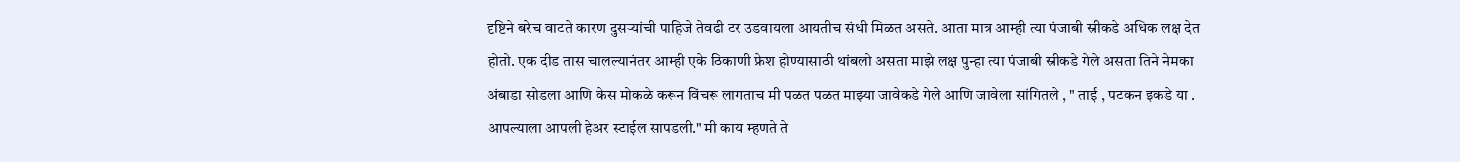दृष्टिने बरेच वाटते कारण दुसऱ्यांची पाहिजे तेवढी टर उडवायला आयतीच संधी मिळत असते. आता मात्र आम्ही त्या पंजाबी स्रीकडे अधिक लक्ष देत होतो. एक दीड तास चालल्यानंतर आम्ही एके ठिकाणी फ्रेश होण्यासाठी थांबलो असता माझे लक्ष पुन्हा त्या पंजाबी स्रीकडे गेले असता तिने नेमका अंबाडा सोडला आणि केस मोकळे करून विंचरू लागताच मी पळत पळत माझ्या जावेकडे गेले आणि जावेला सांगितले , " ताई , पटकन इकडे या . आपल्याला आपली हेअर स्टाईल सापडली." मी काय म्हणते ते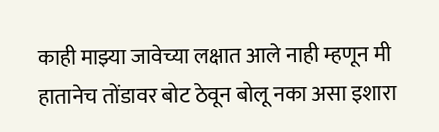काही माझ्या जावेच्या लक्षात आले नाही म्हणून मी हातानेच तोंडावर बोट ठेवून बोलू नका असा इशारा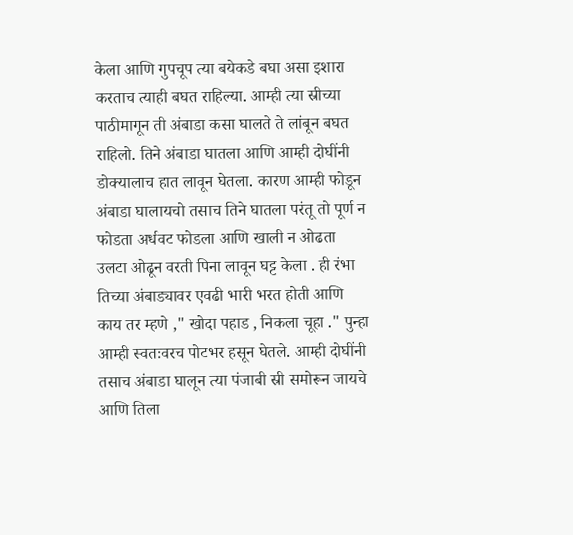केला आणि गुपचूप त्या बयेकडे बघा असा इशारा करताच त्याही बघत राहिल्या. आम्ही त्या स्रीच्या पाठीमागून ती अंबाडा कसा घालते ते लांबून बघत राहिलो. तिने अंबाडा घातला आणि आम्ही दोघींनी डोक्यालाच हात लावून घेतला. कारण आम्ही फोडून अंबाडा घालायचो तसाच तिने घातला परंतू तो पूर्ण न फोडता अर्धवट फोडला आणि खाली न ओढता उलटा ओढून वरती पिना लावून घट्ट केला . ही रंभा तिच्या अंबाड्यावर एवढी भारी भरत होती आणि काय तर म्हणे ," खोदा पहाड , निकला चूहा ." पुन्हा आम्ही स्वतःवरच पोटभर हसून घेतले. आम्ही दोघींनी तसाच अंबाडा घालून त्या पंजाबी स्री समोरून जायचे आणि तिला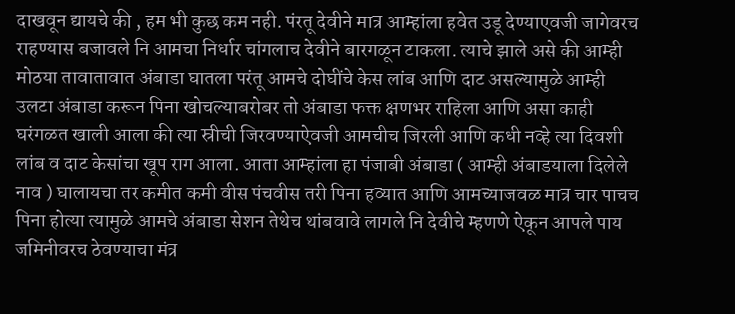दाखवून द्यायचे की , हम भी कुछ कम नही. पंरतू देवीने मात्र आम्हांला हवेत उडू देण्याएवजी जागेवरच राहण्यास बजावले नि आमचा निर्धार चांगलाच देवीने बारगळून टाकला. त्याचे झाले असे की आम्ही मोठया तावातावात अंबाडा घातला परंतू आमचे दोघींचे केस लांब आणि दाट असल्यामुळे आम्ही उलटा अंबाडा करून पिना खोचल्याबरोबर तो अंबाडा फक्त क्षणभर राहिला आणि असा काही घरंगळत खाली आला की त्या स्रीची जिरवण्याऐवजी आमचीच जिरली आणि कधी नव्हे त्या दिवशी लांब व दाट केसांचा खूप राग आला. आता आम्हांला हा पंजाबी अंबाडा ( आम्ही अंबाडयाला दिलेले नाव ) घालायचा तर कमीत कमी वीस पंचवीस तरी पिना हव्यात आणि आमच्याजवळ मात्र चार पाचच पिना होत्या त्यामुळे आमचे अंबाडा सेशन तेथेच थांबवावे लागले नि देवीचे म्हणणे ऐकून आपले पाय जमिनीवरच ठेवण्याचा मंत्र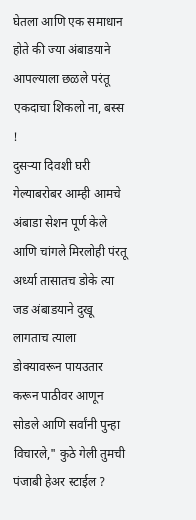घेतला आणि एक समाधान होते की ज्या अंबाडयाने आपल्याला छळले परंतू एकदाचा शिकलो ना, बस्स !
दुसऱ्या दिवशी घरी गेल्याबरोबर आम्ही आमचे अंबाडा सेशन पूर्ण केले आणि चांगले मिरलोही पंरतू अर्ध्या तासातच डोके त्या जड अंबाडयाने दुखू लागताच त्याला डोक्यावरून पायउतार करून पाठीवर आणून सोडले आणि सर्वांनी पुन्हा विचारले," कुठे गेली तुमची पंजाबी हेअर स्टाईल ?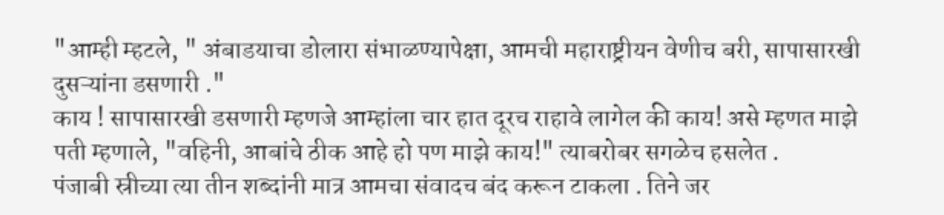"आम्ही म्हटले, " अंबाडयाचा डोलारा संभाळण्यापेक्षा, आमची महाराष्ट्रीयन वेणीच बरी, सापासारखी दुसऱ्यांना डसणारी ."
काय ! सापासारखी डसणारी म्हणजे आम्हांला चार हात दूरच राहावे लागेल की काय! असे म्हणत माझे पती म्हणाले, "वहिनी, आबांचे ठीक आहे हो पण माझे काय!" त्याबरोबर सगळेच हसलेत .
पंजाबी स्रीच्या त्या तीन शब्दांनी मात्र आमचा संवादच बंद करून टाकला . तिने जर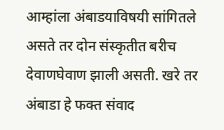आम्हांला अंबाडयाविषयी सांगितले असते तर दोन संस्कृतीत बरीच देवाणघेवाण झाली असती. खरे तर अंबाडा हे फक्त संवाद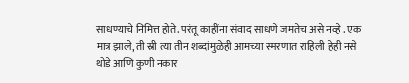साधण्याचे निमित्त होते. परंतू काहींना संवाद साधणे जमतेच असे नव्हे . एक मात्र झाले, ती स्री त्या तीन शब्दांमुळेही आमच्या स्मरणात राहिली हेही नसे थोडे आणि कुणी नकार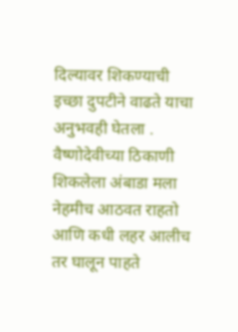दिल्यावर शिकण्याची इच्छा दुपटीने वाढते याचा अनुभवही घेतला .
वैष्णोदेवीच्या ठिकाणी शिकलेला अंबाडा मला नेहमीच आठवत राहतो आणि कधी लहर आलीच तर घालून पाहते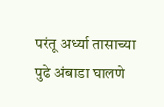परंतू अर्ध्या तासाच्या पुढे अंबाडा घालणे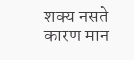शक्य नसते कारण मान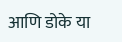आणि डोके या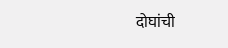दोघांची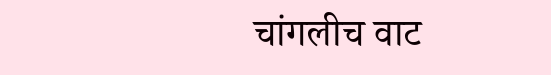चांगलीच वाट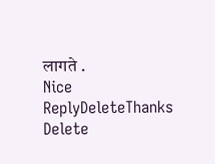लागते .
Nice
ReplyDeleteThanks
Delete